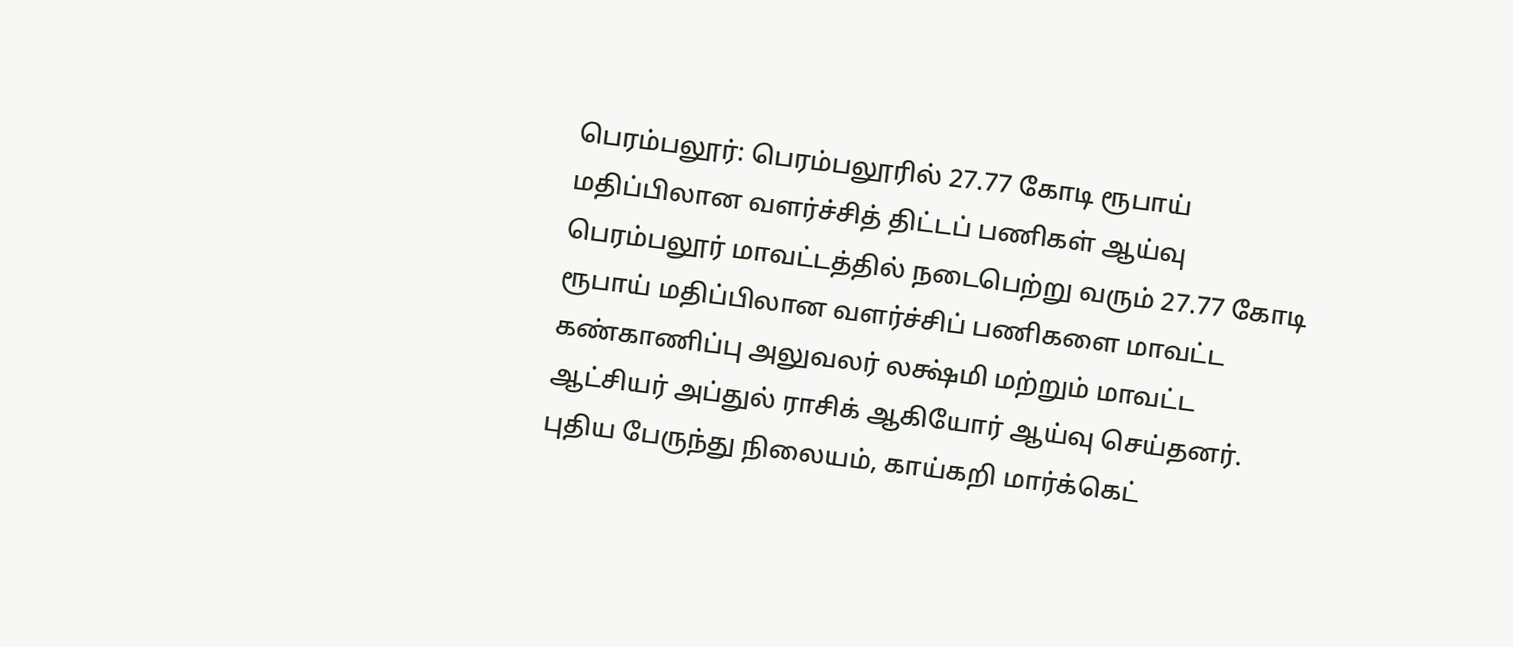பெரம்பலூர்: பெரம்பலூரில் 27.77 கோடி ரூபாய் மதிப்பிலான வளர்ச்சித் திட்டப் பணிகள் ஆய்வு
பெரம்பலூர் மாவட்டத்தில் நடைபெற்று வரும் 27.77 கோடி ரூபாய் மதிப்பிலான வளர்ச்சிப் பணிகளை மாவட்ட கண்காணிப்பு அலுவலர் லக்ஷ்மி மற்றும் மாவட்ட ஆட்சியர் அப்துல் ராசிக் ஆகியோர் ஆய்வு செய்தனர். புதிய பேருந்து நிலையம், காய்கறி மார்க்கெட்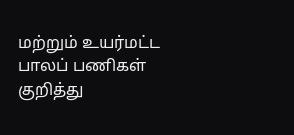மற்றும் உயர்மட்ட பாலப் பணிகள் குறித்து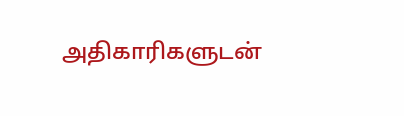அதிகாரிகளுடன்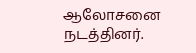ஆலோசனை நடத்தினர்.